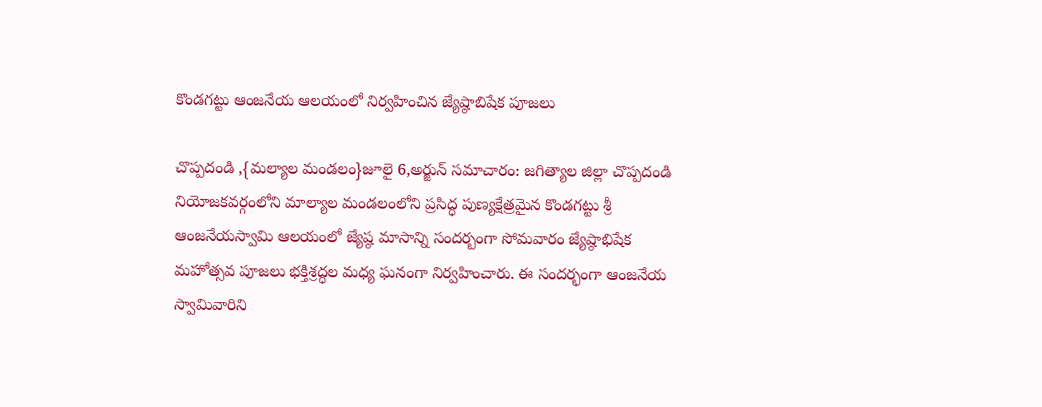కొండగట్టు ఆంజనేయ ఆలయంలో నిర్వహించిన జ్యేష్ఠాబిషేక పూజలు

చొప్పదండి ,{మల్యాల మండలం}జూలై 6,అర్జున్ సమాచారం: జగిత్యాల జిల్లా చొప్పదండి నియోజకవర్గంలోని మాల్యాల మండలంలోని ప్రసిద్ధ పుణ్యక్షేత్రమైన కొండగట్టు శ్రీ ఆంజనేయస్వామి ఆలయంలో జ్యేష్ఠ మాసాన్ని సందర్బంగా సోమవారం జ్యేష్ఠాభిషేక మహోత్సవ పూజలు భక్తిశ్రద్ధల మధ్య ఘనంగా నిర్వహించారు. ఈ సందర్భంగా ఆంజనేయ స్వామివారిని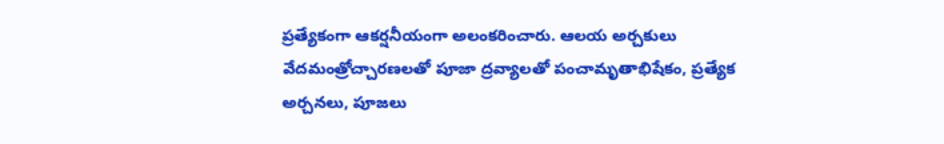ప్రత్యేకంగా ఆకర్షనీయంగా అలంకరించారు. ఆలయ అర్చకులు వేదమంత్రోచ్చారణలతో పూజా ద్రవ్యాలతో పంచామృతాభిషేకం, ప్రత్యేక అర్చనలు, పూజలు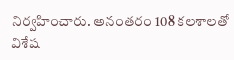నిర్వహించారు. అనంతరం 108 కలశాలతో విశేష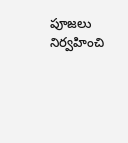పూజలు నిర్వహించి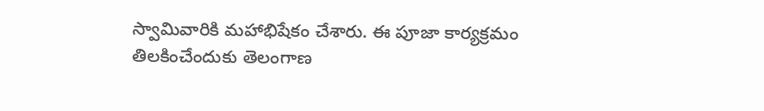స్వామివారికి మహాభిషేకం చేశారు. ఈ పూజా కార్యక్రమం తిలకించేందుకు తెలంగాణ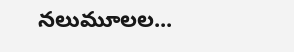నలుమూలల...